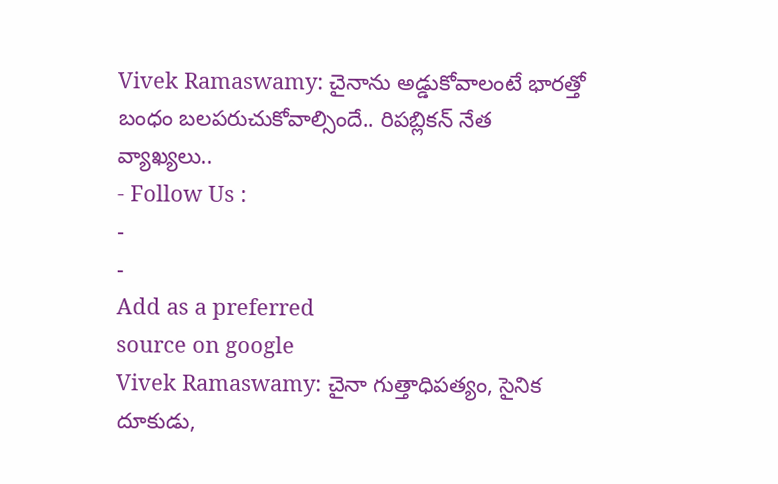Vivek Ramaswamy: చైనాను అడ్డుకోవాలంటే భారత్తో బంధం బలపరుచుకోవాల్సిందే.. రిపబ్లికన్ నేత వ్యాఖ్యలు..
- Follow Us :
-
-
Add as a preferred
source on google
Vivek Ramaswamy: చైనా గుత్తాధిపత్యం, సైనిక దూకుడు,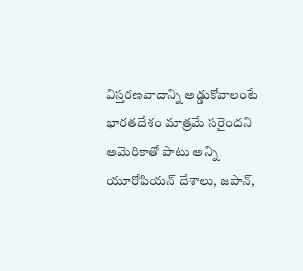విస్తరణవాదాన్ని అడ్డుకోవాలంటే భారతదేశం మాత్రమే సరైందని అమెరికాతో పాటు అన్ని యూరోపియన్ దేశాలు, జపాన్,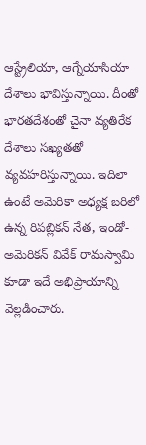ఆస్ట్రేలియా, ఆగ్నేయాసియా దేశాలు భావిస్తున్నాయి. దీంతో భారతదేశంతో చైనా వ్యతిరేక దేశాలు సఖ్యతతో వ్యవహరిస్తున్నాయి. ఇదిలా ఉంటే అమెరికా అధ్యక్ష బరిలో ఉన్న రిపబ్లికన్ నేత, ఇండో-అమెరికన్ వివేక్ రామస్వామి కూడా ఇదే అభిప్రాయాన్ని వెల్లడించారు.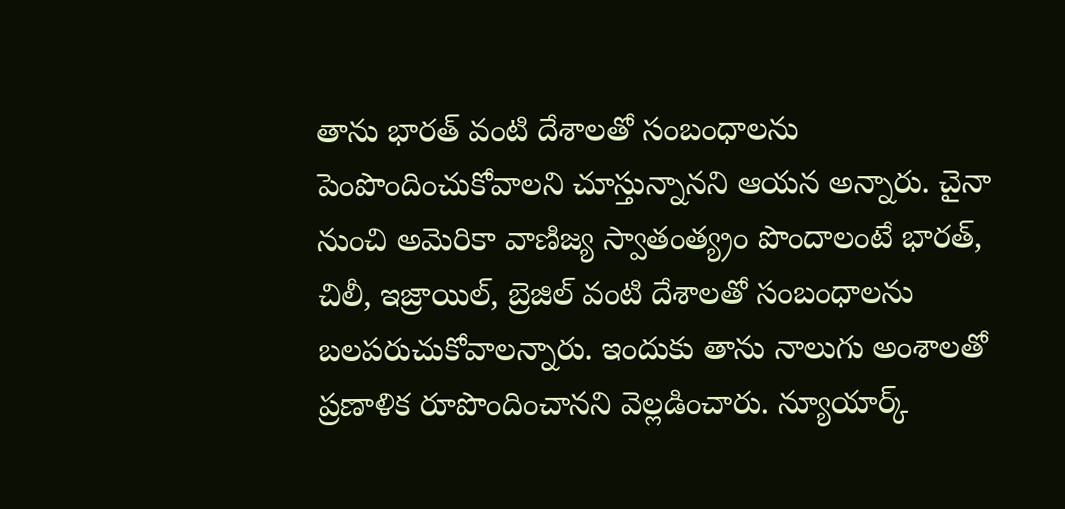తాను భారత్ వంటి దేశాలతో సంబంధాలను పెంపొందించుకోవాలని చూస్తున్నానని ఆయన అన్నారు. చైనా నుంచి అమెరికా వాణిజ్య స్వాతంత్య్రం పొందాలంటే భారత్, చిలీ, ఇజ్రాయిల్, బ్రెజిల్ వంటి దేశాలతో సంబంధాలను బలపరుచుకోవాలన్నారు. ఇందుకు తాను నాలుగు అంశాలతో ప్రణాళిక రూపొందించానని వెల్లడించారు. న్యూయార్క్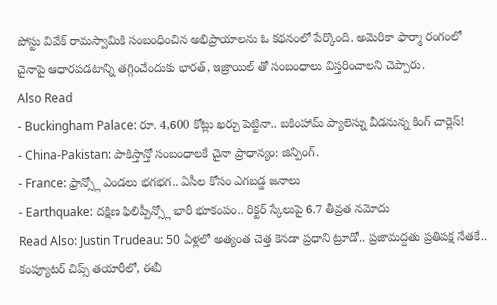పోస్టు వివేక్ రామస్వామికి సంబంధించిన అభిప్రాయాలను ఓ కథనంలో పేర్కొంది. అమెరికా ఫార్మా రంగంలో చైనాపై ఆధారపడటాన్ని తగ్గించేందుకు భారత్, ఇజ్రాయిల్ తో సంబంధాలు విస్తరించాలని చెప్పారు.
Also Read
- Buckingham Palace: రూ. 4,600 కోట్లు ఖర్చు పెట్టినా.. బకింహామ్ ప్యాలెస్ను వీడనున్న కింగ్ చార్లెస్!
- China-Pakistan: పాకిస్తాన్తో సంబంధాలకే చైనా ప్రాధాన్యం: జిన్పింగ్.
- France: ఫ్రాన్స్లో ఎండలు భగభగ.. ఏసీల కోసం ఎగబడ్డ జనాలు
- Earthquake: దక్షిణ ఫిలిప్పీన్స్లో భారీ భూకంపం.. రిక్టర్ స్కేలుపై 6.7 తీవ్రత నమోదు
Read Also: Justin Trudeau: 50 ఏళ్లలో అత్యంత చెత్త కెనడా ప్రధాని ట్రూడో.. ప్రజామద్దతు ప్రతిపక్ష నేతకే..
కంప్యూటర్ చిప్స్ తయారీలో, ఈవీ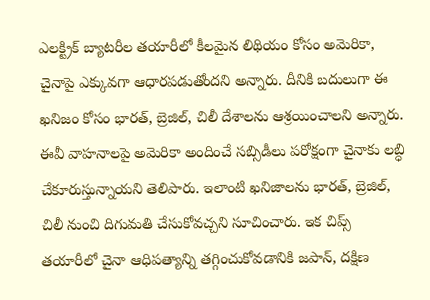ఎలక్ట్రిక్ బ్యాటరీల తయారీలో కీలమైన లిథియం కోసం అమెరికా, చైనాపై ఎక్కువగా ఆధారపడుతోందని అన్నారు. దీనికి బదులుగా ఈ ఖనిజం కోసం భారత్, బ్రెజిల్, చిలీ దేశాలను ఆశ్రయించాలని అన్నారు. ఈవీ వాహనాలపై అమెరికా అందించే సబ్సిడీలు పరోక్షంగా చైనాకు లబ్ధి చేకూరుస్తున్నాయని తెలిపారు. ఇలాంటి ఖనిజాలను భారత్, బ్రెజిల్, చిలీ నుంచి దిగుమతి చేసుకోవచ్చని సూచించారు. ఇక చిప్స్ తయారీలో చైనా ఆధిపత్యాన్ని తగ్గించుకోవడానికి జపాన్, దక్షిణ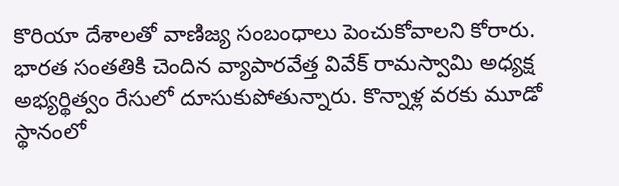కొరియా దేశాలతో వాణిజ్య సంబంధాలు పెంచుకోవాలని కోరారు.
భారత సంతతికి చెందిన వ్యాపారవేత్త వివేక్ రామస్వామి అధ్యక్ష అభ్యర్థిత్వం రేసులో దూసుకుపోతున్నారు. కొన్నాళ్ల వరకు మూడో స్థానంలో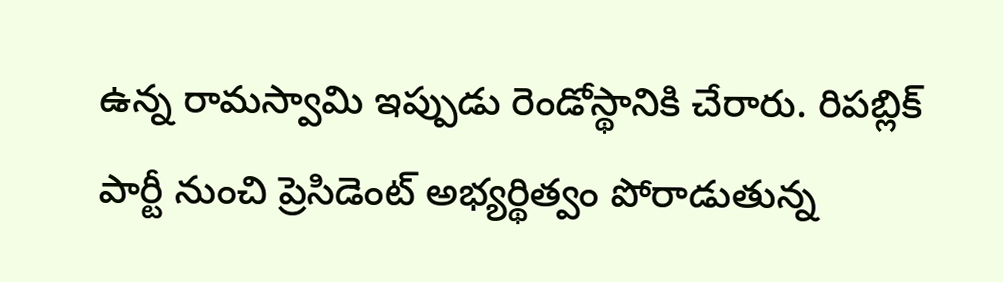ఉన్న రామస్వామి ఇప్పుడు రెండోస్థానికి చేరారు. రిపబ్లిక్ పార్టీ నుంచి ప్రెసిడెంట్ అభ్యర్థిత్వం పోరాడుతున్న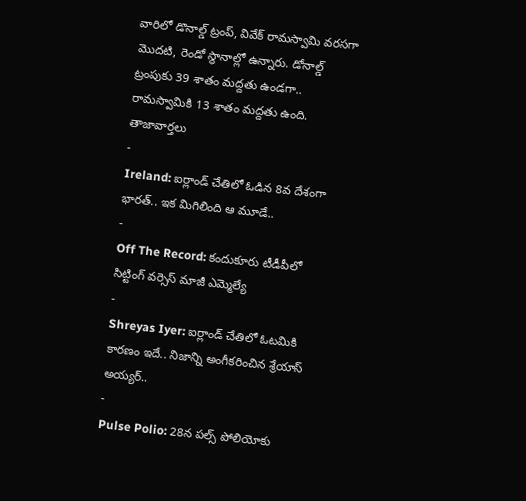వారిలో డొనాల్డ్ ట్రంప్, వివేక్ రామస్వామి వరసగా మొదటి, రెండో స్థానాల్లో ఉన్నారు. డోనాల్డ్ ట్రంపుకు 39 శాతం మద్దతు ఉండగా.. రామస్వామికి 13 శాతం మద్దతు ఉంది.
తాజావార్తలు
-
Ireland: ఐర్లాండ్ చేతిలో ఓడిన 8వ దేశంగా భారత్.. ఇక మిగిలింది ఆ మూడే..
-
Off The Record: కందుకూరు టీడీపీలో సిట్టింగ్ వర్సెస్ మాజీ ఎమ్మెల్యే
-
Shreyas Iyer: ఐర్లాండ్ చేతిలో ఓటమికి కారణం ఇదే.. నిజాన్ని అంగీకరించిన శ్రేయాస్ అయ్యర్..
-
Pulse Polio: 28న పల్స్ పోలియోకు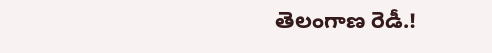తెలంగాణ రెడీ.!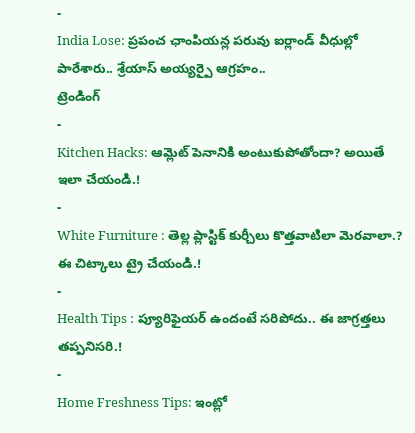-
India Lose: ప్రపంచ ఛాంపియన్ల పరువు ఐర్లాండ్ వీధుల్లో పారేశారు.. శ్రేయాస్ అయ్యర్పై ఆగ్రహం..
ట్రెండింగ్
-
Kitchen Hacks: ఆమ్లెట్ పెనానికి అంటుకుపోతోందా? అయితే ఇలా చేయండి.!
-
White Furniture : తెల్ల ప్లాస్టిక్ కుర్చీలు కొత్తవాటిలా మెరవాలా.? ఈ చిట్కాలు ట్రై చేయండి.!
-
Health Tips : ప్యూరిఫైయర్ ఉందంటే సరిపోదు.. ఈ జాగ్రత్తలు తప్పనిసరి.!
-
Home Freshness Tips: ఇంట్లో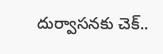దుర్వాసనకు చెక్..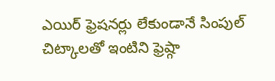ఎయిర్ ఫ్రెషనర్లు లేకుండానే సింపుల్ చిట్కాలతో ఇంటిని ఫ్రెష్గా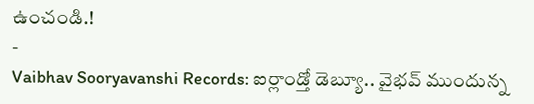ఉంచండి.!
-
Vaibhav Sooryavanshi Records: ఐర్లాండ్తో డెబ్యూ.. వైభవ్ ముందున్న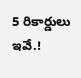5 రికార్డులు ఇవే.!